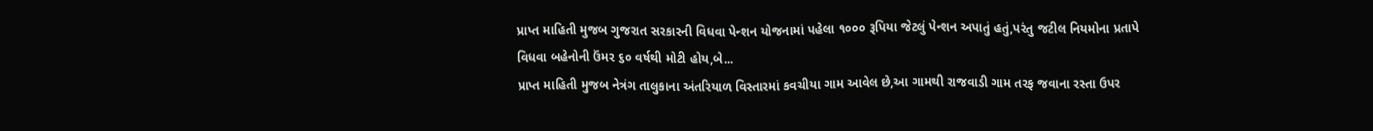પ્રાપ્ત માહિતી મુજબ ગુજરાત સરકારની વિધવા પેન્શન યોજનામાં પહેલા ૧૦૦૦ રૂપિયા જેટલું પેન્શન અપાતું હતું,પરંતુ જટીલ નિયમોના પ્રતાપે વિધવા બહેનોની ઉંમર ૬૦ વર્ષથી મોટી હોય,બે...
પ્રાપ્ત માહિતી મુજબ નેત્રંગ તાલુકાના અંતરિયાળ વિસ્તારમાં કવચીયા ગામ આવેલ છે,આ ગામથી રાજવાડી ગામ તરફ જવાના રસ્તા ઉપર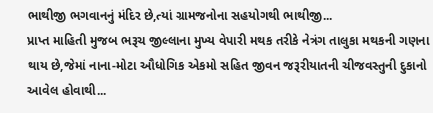ભાથીજી ભગવાનનું મંદિર છે,ત્યાં ગ્રામજનોના સહયોગથી ભાથીજી...
પ્રાપ્ત માહિતી મુજબ ભરૂચ જીલ્લાના મુખ્ય વેપારી મથક તરીકે નેત્રંગ તાલુકા મથકની ગણના થાય છે,જેમાં નાના-મોટા ઔધોગિક એકમો સહિત જીવન જરૂરીયાતની ચીજવસ્તુની દુકાનો આવેલ હોવાથી...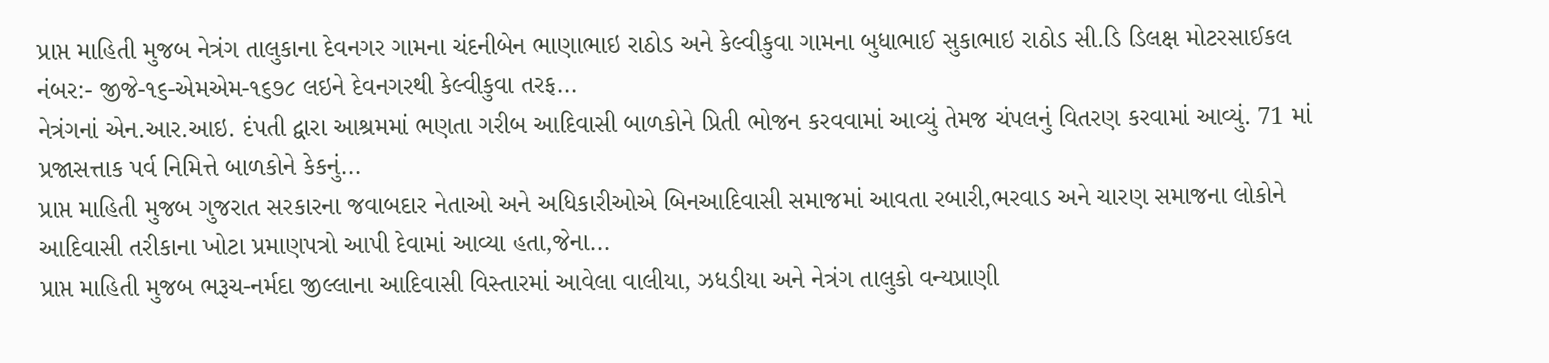પ્રાપ્ત માહિતી મુજબ નેત્રંગ તાલુકાના દેવનગર ગામના ચંદનીબેન ભાણાભાઇ રાઠોડ અને કેલ્વીકુવા ગામના બુધાભાઈ સુકાભાઇ રાઠોડ સી.ડિ ડિલક્ષ મોટરસાઈકલ નંબર:- જીજે-૧૬-એમએમ-૧૬૭૮ લઇને દેવનગરથી કેલ્વીકુવા તરફ...
નેત્રંગનાં એન.આર.આઇ. દંપતી દ્વારા આશ્રમમાં ભણતા ગરીબ આદિવાસી બાળકોને પ્રિતી ભોજન કરવવામાં આવ્યું તેમજ ચંપલનું વિતરણ કરવામાં આવ્યું. 71 માં પ્રજાસત્તાક પર્વ નિમિત્તે બાળકોને કેકનું...
પ્રાપ્ત માહિતી મુજબ ગુજરાત સરકારના જવાબદાર નેતાઓ અને અધિકારીઓએ બિનઆદિવાસી સમાજમાં આવતા રબારી,ભરવાડ અને ચારણ સમાજના લોકોને આદિવાસી તરીકાના ખોટા પ્રમાણપત્રો આપી દેવામાં આવ્યા હતા,જેના...
પ્રાપ્ત માહિતી મુજબ ભરૂચ-નર્મદા જીલ્લાના આદિવાસી વિસ્તારમાં આવેલા વાલીયા, ઝધડીયા અને નેત્રંગ તાલુકો વન્યપ્રાણી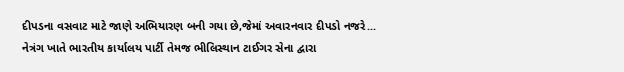દીપડના વસવાટ માટે જાણે અભિયારણ બની ગયા છે,જેમાં અવારનવાર દીપડો નજરે...
નેત્રંગ ખાતે ભારતીય કાર્યાલય પાર્ટી તેમજ ભીલિસ્થાન ટાઈગર સેના દ્વારા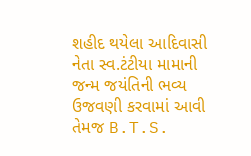શહીદ થયેલા આદિવાસી નેતા સ્વ.ટંટીયા મામાની જન્મ જયંતિની ભવ્ય ઉજવણી કરવામાં આવી તેમજ B.T.S.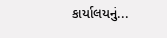કાર્યાલયનું...